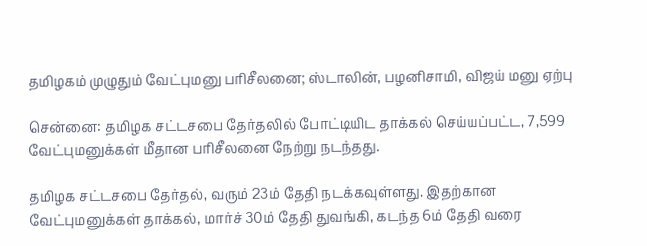தமிழகம் முழுதும் வேட்புமனு பரிசீலனை; ஸ்டாலின், பழனிசாமி, விஜய் மனு ஏற்பு

சென்னை: தமிழக சட்டசபை தேர்தலில் போட்டியிட தாக்கல் செய்யப்பட்ட, 7,599 வேட்புமனுக்கள் மீதான பரிசீலனை நேற்று நடந்தது.

தமிழக சட்டசபை தேர்தல், வரும் 23ம் தேதி நடக்கவுள்ளது. இதற்கான வேட்புமனுக்கள் தாக்கல், மார்ச் 30ம் தேதி துவங்கி, கடந்த 6ம் தேதி வரை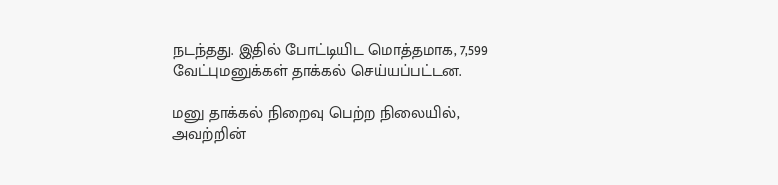நடந்தது. இதில் போட்டியிட மொத்தமாக, 7,599 வேட்புமனுக்கள் தாக்கல் செய்யப்பட்டன.

மனு தாக்கல் நிறைவு பெற்ற நிலையில், அவற்றின்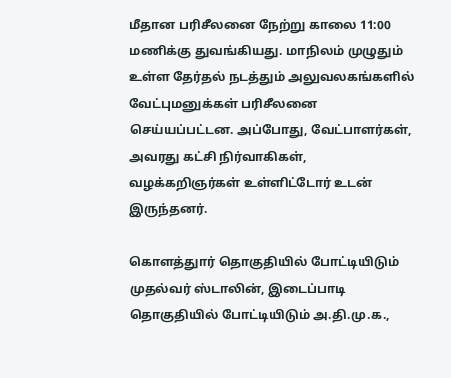மீதான பரிசீலனை நேற்று காலை 11:00 மணிக்கு துவங்கியது. மாநிலம் முழுதும் உள்ள தேர்தல் நடத்தும் அலுவலகங்களில் வேட்புமனுக்கள் பரிசீலனை செய்யப்பட்டன. அப்போது, வேட்பாளர்கள், அவரது கட்சி நிர்வாகிகள், வழக்கறிஞர்கள் உள்ளிட்டோர் உடன் இருந்தனர்.

கொளத்துார் தொகுதியில் போட்டியிடும் முதல்வர் ஸ்டாலின், இடைப்பாடி தொகுதியில் போட்டியிடும் அ.தி.மு.க.,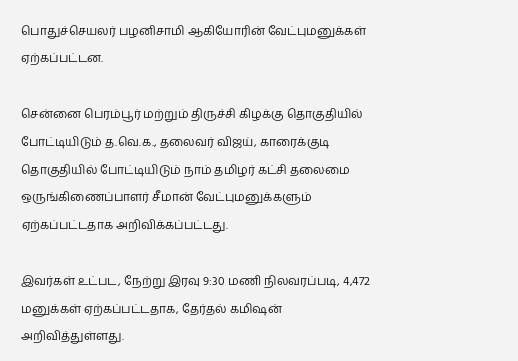பொதுச்செயலர் பழனிசாமி ஆகியோரின் வேட்புமனுக்கள் ஏற்கப்பட்டன.

சென்னை பெரம்பூர் மற்றும் திருச்சி கிழக்கு தொகுதியில் போட்டியிடும் த.வெ.க., தலைவர் விஜய், காரைக்குடி தொகுதியில் போட்டியிடும் நாம் தமிழர் கட்சி தலைமை ஒருங்கிணைப்பாளர் சீமான் வேட்புமனுக்களும் ஏற்கப்பட்டதாக அறிவிக்கப்பட்டது.

இவர்கள் உட்பட, நேற்று இரவு 9:30 மணி நிலவரப்படி, 4,472 மனுக்கள் ஏற்கப்பட்டதாக, தேர்தல் கமிஷன் அறிவித்துள்ளது.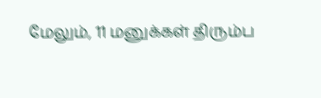மேலும், 11 மனுக்கள் திரும்ப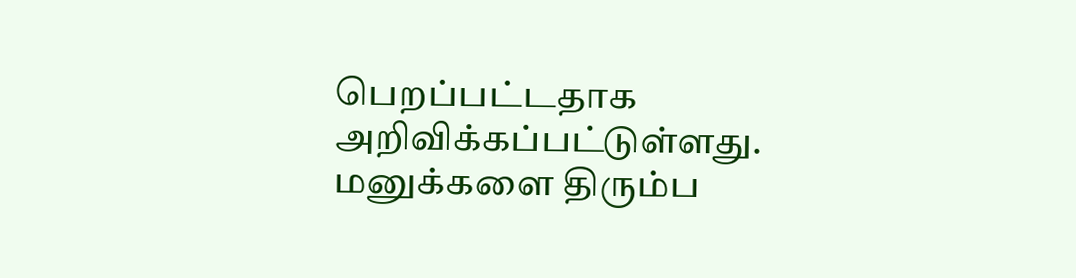பெறப்பட்டதாக அறிவிக்கப்பட்டுள்ளது. மனுக்களை திரும்ப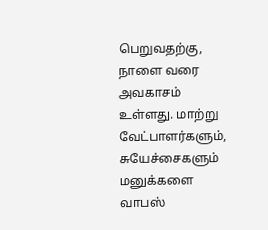பெறுவதற்கு, நாளை வரை அவகாசம் உள்ளது. மாற்று வேட்பாளர்களும், சுயேச்சைகளும் மனுக்களை வாபஸ்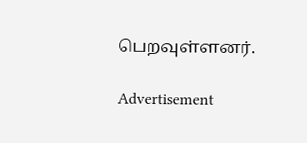பெறவுள்ளனர்.

Advertisement